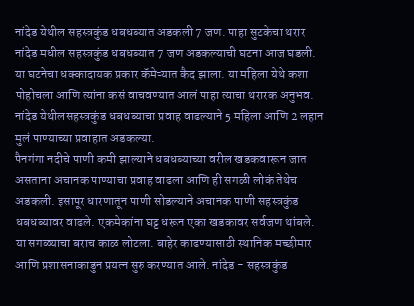नांदेड येथील सहस्त्रकुंड धबधब्यात अडकली 7 जण. पाहा सुटकेचा थरार
नांदेड मधील सहस्त्रकुंड धबधब्यात 7 जण अडकल्याची घटना आज घडली. या घटनेचा धक्कादायक प्रकार कॅमेऱ्यात कैद झाला. या महिला येथे कशा पोहोचला आणि त्यांना कसं वाचवण्यात आलं पाहा त्याचा थरारक अनुभव. नांदेड येथीलसहस्त्रकुंड धबधब्याचा प्रवाह वाढल्याने 5 महिला आणि 2 लहान मुलं पाण्याच्या प्रवाहात अडकल्या.
पैनगंगा नदीचे पाणी कमी झाल्याने धबधब्याच्या वरील खडकवारून जात असताना अचानक पाण्याचा प्रवाह वाढला आणि ही सगळी लोकं तेथेच अडकली. इसापूर धारणातून पाणी सोडल्याने अचानक पाणी सहस्त्रकुंड धबधब्यावर वाढले. एकमेकांना घट्ट धरून एका खडकावर सर्वजण थांबले. या सगळ्याचा बराच काळ लोटला. बाहेर काढण्यासाठी स्थानिक मच्छीमार आणि प्रशासनाकाडुन प्रयत्न सुरु करण्यात आले. नांदेड - सहस्त्रकुंड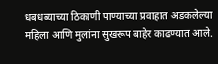धबधब्याच्या ठिकाणी पाण्याच्या प्रवाहात अडकलेल्या महिला आणि मुलांना सुखरूप बाहेर काढण्यात आले.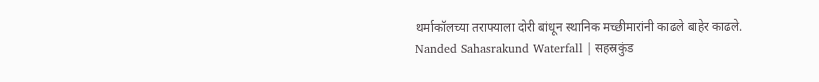थर्माकॉलच्या तराफ्याला दोरी बांधून स्थानिक मच्छीमारांनी काढले बाहेर काढले. Nanded Sahasrakund Waterfall | सहस्रकुंड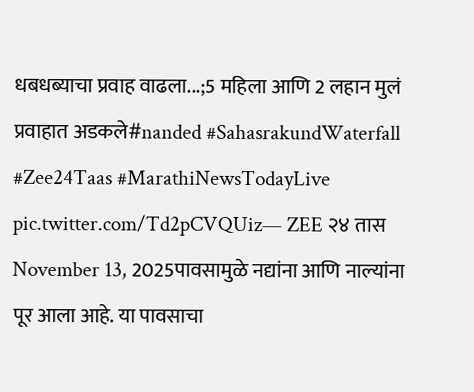धबधब्याचा प्रवाह वाढला...;5 महिला आणि 2 लहान मुलं प्रवाहात अडकले#nanded #SahasrakundWaterfall #Zee24Taas #MarathiNewsTodayLive pic.twitter.com/Td2pCVQUiz— ZEE २४ तास November 13, 2025पावसामुळे नद्यांना आणि नाल्यांना पूर आला आहे. या पावसाचा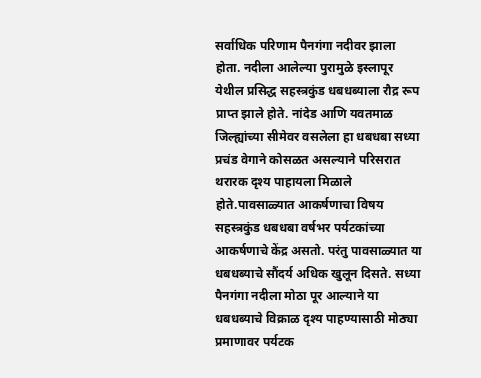सर्वाधिक परिणाम पैनगंगा नदीवर झाला होता. नदीला आलेल्या पुरामुळे इस्लापूर येथील प्रसिद्ध सहस्त्रकुंड धबधब्याला रौद्र रूप प्राप्त झाले होते. नांदेड आणि यवतमाळ जिल्ह्यांच्या सीमेवर वसलेला हा धबधबा सध्या प्रचंड वेगाने कोसळत असल्याने परिसरात थरारक दृश्य पाहायला मिळाले होते.पावसाळ्यात आकर्षणाचा विषय सहस्त्रकुंड धबधबा वर्षभर पर्यटकांच्या आकर्षणाचे केंद्र असतो. परंतु पावसाळ्यात या धबधब्याचे सौंदर्य अधिक खुलून दिसते. सध्या पैनगंगा नदीला मोठा पूर आल्याने या धबधब्याचे विक्राळ दृश्य पाहण्यासाठी मोठ्या प्रमाणावर पर्यटक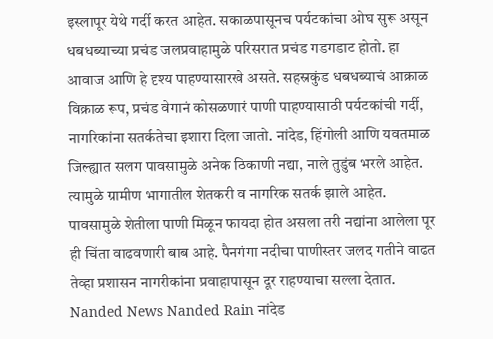इस्लापूर येथे गर्दी करत आहेत. सकाळपासूनच पर्यटकांचा ओघ सुरू असून धबधब्याच्या प्रचंड जलप्रवाहामुळे परिसरात प्रचंड गडगडाट होतो. हा आवाज आणि हे दृश्य पाहण्यासारखे असते. सहस्रकुंड धबधब्याचं आक्राळ विक्राळ रूप, प्रचंड वेगानं कोसळणारं पाणी पाहण्यासाठी पर्यटकांची गर्दी, नागरिकांना सतर्कतेचा इशारा दिला जातो. नांदेड, हिंगोली आणि यवतमाळ जिल्ह्यात सलग पावसामुळे अनेक ठिकाणी नद्या, नाले तुडुंब भरले आहेत. त्यामुळे ग्रामीण भागातील शेतकरी व नागरिक सतर्क झाले आहेत. पावसामुळे शेतीला पाणी मिळून फायदा होत असला तरी नद्यांना आलेला पूर ही चिंता वाढवणारी बाब आहे. पैनगंगा नदीचा पाणीस्तर जलद गतीने वाढत तेव्हा प्रशासन नागरीकांना प्रवाहापासून दूर राहण्याचा सल्ला देतात.
Nanded News Nanded Rain नांदेड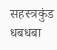सहस्त्रकुंड धबधबा